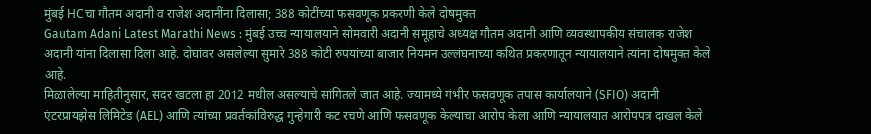मुंबई HCचा गौतम अदानी व राजेश अदानींना दिलासा; 388 कोटींच्या फसवणूक प्रकरणी केले दोषमुक्त
Gautam Adani Latest Marathi News : मुंबई उच्च न्यायालयाने सोमवारी अदानी समूहाचे अध्यक्ष गौतम अदानी आणि व्यवस्थापकीय संचालक राजेश अदानी यांना दिलासा दिला आहे. दोघांवर असलेल्या सुमारे 388 कोटी रुपयांच्या बाजार नियमन उल्लंघनाच्या कथित प्रकरणातून न्यायालयाने त्यांना दोषमुक्त केले आहे.
मिळालेल्या माहितीनुसार, सदर खटला हा 2012 मधील असल्याचे सांगितले जात आहे. ज्यामध्ये गंभीर फसवणूक तपास कार्यालयाने (SFIO) अदानी एंटरप्रायझेस लिमिटेड (AEL) आणि त्यांच्या प्रवर्तकांविरुद्ध गुन्हेगारी कट रचणे आणि फसवणूक केल्याचा आरोप केला आणि न्यायालयात आरोपपत्र दाखल केले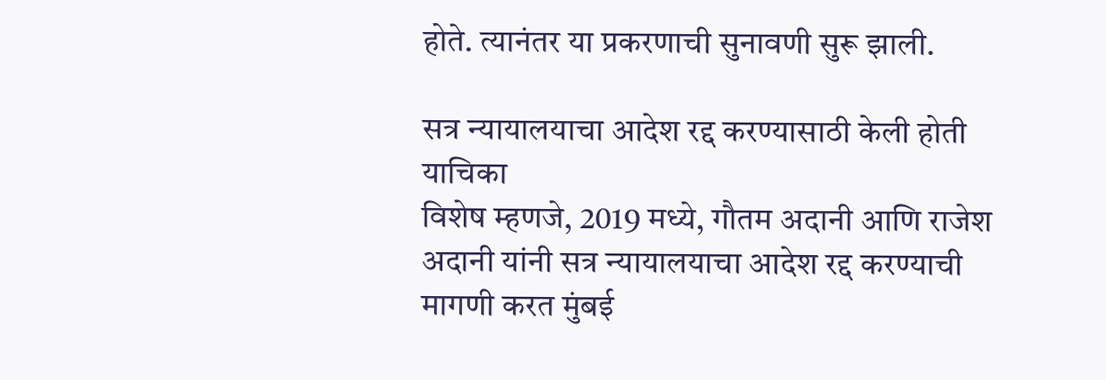होते. त्यानंतर या प्रकरणाची सुनावणी सुरू झाली.

सत्र न्यायालयाचा आदेश रद्द करण्यासाठी केली होती याचिका
विशेष म्हणजे, 2019 मध्ये, गौतम अदानी आणि राजेश अदानी यांनी सत्र न्यायालयाचा आदेश रद्द करण्याची मागणी करत मुंबई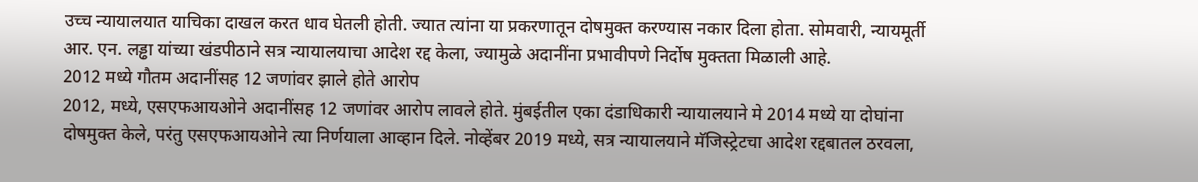उच्च न्यायालयात याचिका दाखल करत धाव घेतली होती. ज्यात त्यांना या प्रकरणातून दोषमुक्त करण्यास नकार दिला होता. सोमवारी, न्यायमूर्ती आर. एन. लड्ढा यांच्या खंडपीठाने सत्र न्यायालयाचा आदेश रद्द केला, ज्यामुळे अदानींना प्रभावीपणे निर्दोष मुक्तता मिळाली आहे.
2012 मध्ये गौतम अदानींसह 12 जणांवर झाले होते आरोप
2012, मध्ये, एसएफआयओने अदानींसह 12 जणांवर आरोप लावले होते. मुंबईतील एका दंडाधिकारी न्यायालयाने मे 2014 मध्ये या दोघांना दोषमुक्त केले, परंतु एसएफआयओने त्या निर्णयाला आव्हान दिले. नोव्हेंबर 2019 मध्ये, सत्र न्यायालयाने मॅजिस्ट्रेटचा आदेश रद्दबातल ठरवला,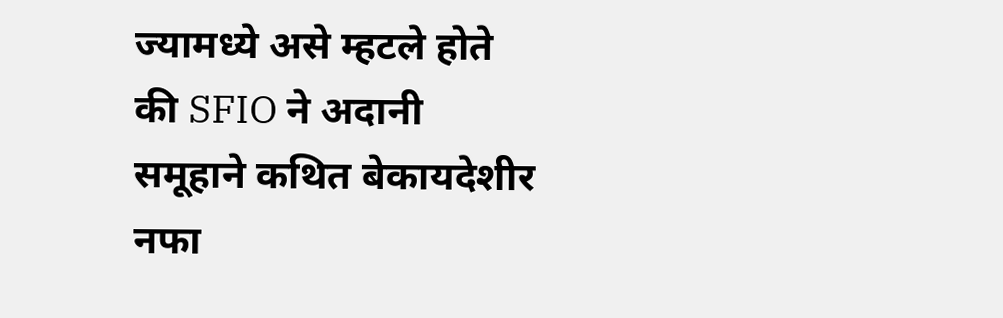ज्यामध्ये असे म्हटले होते की SFIO ने अदानी समूहाने कथित बेकायदेशीर नफा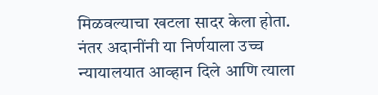मिळवल्याचा खटला सादर केला होता. नंतर अदानींनी या निर्णयाला उच्च न्यायालयात आव्हान दिले आणि त्याला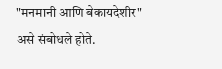"मनमानी आणि बेकायदेशीर" असे संबोधले होते.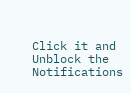Click it and Unblock the Notifications